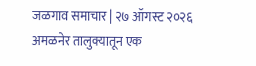जळगाव समाचार | २७ ऑगस्ट २०२६
अमळनेर तालुक्यातून एक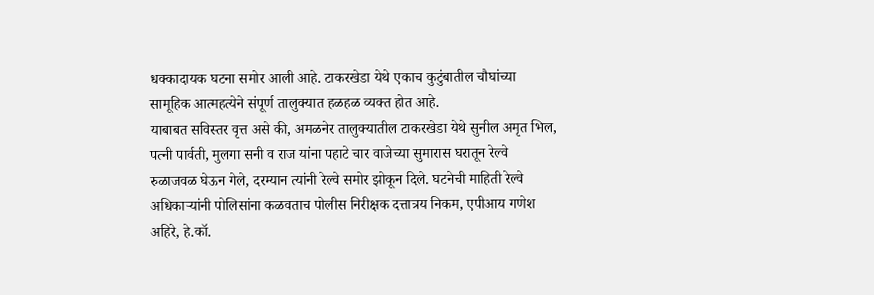धक्कादायक घटना समोर आली आहे. टाकरखेडा येथे एकाच कुटुंबातील चौघांच्या सामूहिक आत्महत्येने संपूर्ण तालुक्यात हळहळ व्यक्त होत आहे.
याबाबत सविस्तर वृत्त असे की, अमळनेर तालुक्यातील टाकरखेडा येथे सुनील अमृत भिल, पत्नी पार्वती, मुलगा सनी व राज यांना पहाटे चार वाजेच्या सुमारास घरातून रेल्वे रुळाजवळ घेऊन गेले, दरम्यान त्यांनी रेल्वे समोर झोकून दिले. घटनेची माहिती रेल्वे अधिकाऱ्यांनी पोलिसांना कळवताच पोलीस निरीक्षक दत्तात्रय निकम, एपीआय गणेश अहिरे, हे.कॉ.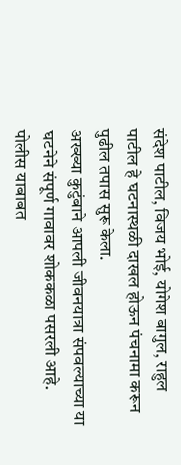संदेश पाटील, विजय भोई, योगेश बागुल, राहुल पाटील हे घटनास्थळी दाखल होऊन पंचनामा करून पुढील तपास सुरू केला.
अख्ख्या कुटुंबाने आपली जीवनयात्रा संपवल्याच्या या घटनेने संपूर्ण गावावर शोककळा पसरली आहे. पोलीस याबाबत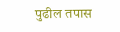पुढील तपास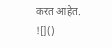करत आहेत.
![]()